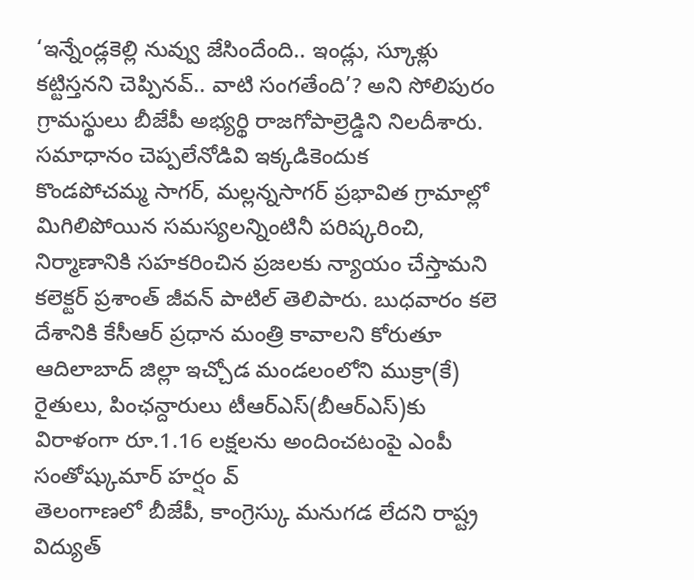‘ఇన్నేండ్లకెల్లి నువ్వు జేసిందేంది.. ఇండ్లు, స్కూళ్లు కట్టిస్తనని చెప్పినవ్.. వాటి సంగతేంది’? అని సోలిపురం గ్రామస్థులు బీజేపీ అభ్యర్థి రాజగోపాల్రెడ్డిని నిలదీశారు. సమాధానం చెప్పలేనోడివి ఇక్కడికెందుక
కొండపోచమ్మ సాగర్, మల్లన్నసాగర్ ప్రభావిత గ్రామాల్లో మిగిలిపోయిన సమస్యలన్నింటినీ పరిష్కరించి, నిర్మాణానికి సహకరించిన ప్రజలకు న్యాయం చేస్తామని కలెక్టర్ ప్రశాంత్ జీవన్ పాటిల్ తెలిపారు. బుధవారం కలె
దేశానికి కేసీఆర్ ప్రధాన మంత్రి కావాలని కోరుతూ ఆదిలాబాద్ జిల్లా ఇచ్చోడ మండలంలోని ముక్రా(కే) రైతులు, పింఛన్దారులు టీఆర్ఎస్(బీఆర్ఎస్)కు విరాళంగా రూ.1.16 లక్షలను అందించటంపై ఎంపీ సంతోష్కుమార్ హర్షం వ్
తెలంగాణలో బీజేపీ, కాంగ్రెస్కు మనుగడ లేదని రాష్ట్ర విద్యుత్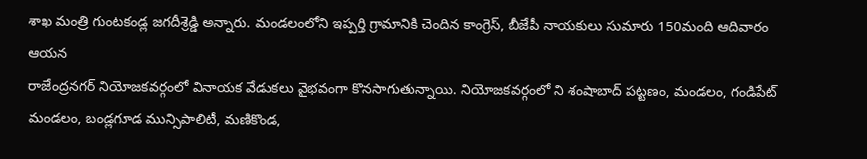శాఖ మంత్రి గుంటకండ్ల జగదీశ్రెడ్డి అన్నారు. మండలంలోని ఇప్పర్తి గ్రామానికి చెందిన కాంగ్రెస్, బీజేపీ నాయకులు సుమారు 150మంది ఆదివారం ఆయన
రాజేంద్రనగర్ నియోజకవర్గంలో వినాయక వేడుకలు వైభవంగా కొనసాగుతున్నాయి. నియోజకవర్గంలో ని శంషాబాద్ పట్టణం, మండలం, గండిపేట్ మండలం, బండ్లగూడ మున్సిపాలిటీ, మణికొండ,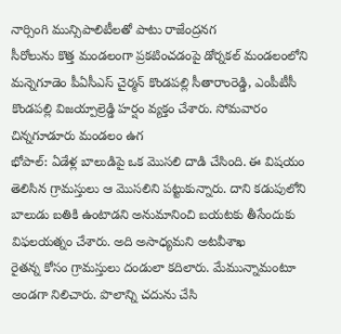నార్సింగి మున్సిపాలిటీలతో పాటు రాజేంద్రనగ
సీరోలును కొత్త మండలంగా ప్రకటించడంపై డోర్నకల్ మండలంలోని మన్నెగూడెం పీఏసీఎస్ చైర్మన్ కొండపల్లి సీతారాంరెడ్డి, ఎంపీటీసీ కొండపల్లి విజయ్పాల్రెడ్డి హర్షం వ్యక్తం చేశారు. సోమవారం చిన్నగూడూరు మండలం ఉగ
భోపాల్: ఏడేళ్ల బాలుడిపై ఒక మొసలి దాడి చేసింది. ఈ విషయం తెలిసిన గ్రామస్తులు ఆ మొసలిని పట్టుకున్నారు. దాని కడుపులోని బాలుడు బతికి ఉంటాడని అనుమానించి బయటకు తీసేందుకు విఫలయత్నం చేశారు. అది అసాధ్యమని అటవీశాఖ
రైతన్న కోసం గ్రామస్తులు దండులా కదిలారు. మేమున్నామంటూ అండగా నిలిచారు. పొలాన్ని చదును చేసి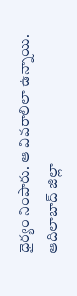ధైర్యం నింపారు. ఆ వివరాలిలా ఉన్నాయి. ఆదిలాబాద్ జిల్లా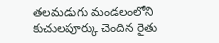తలమడుగు మండలంలోని కుచులపూర్కు చెందిన రైతు